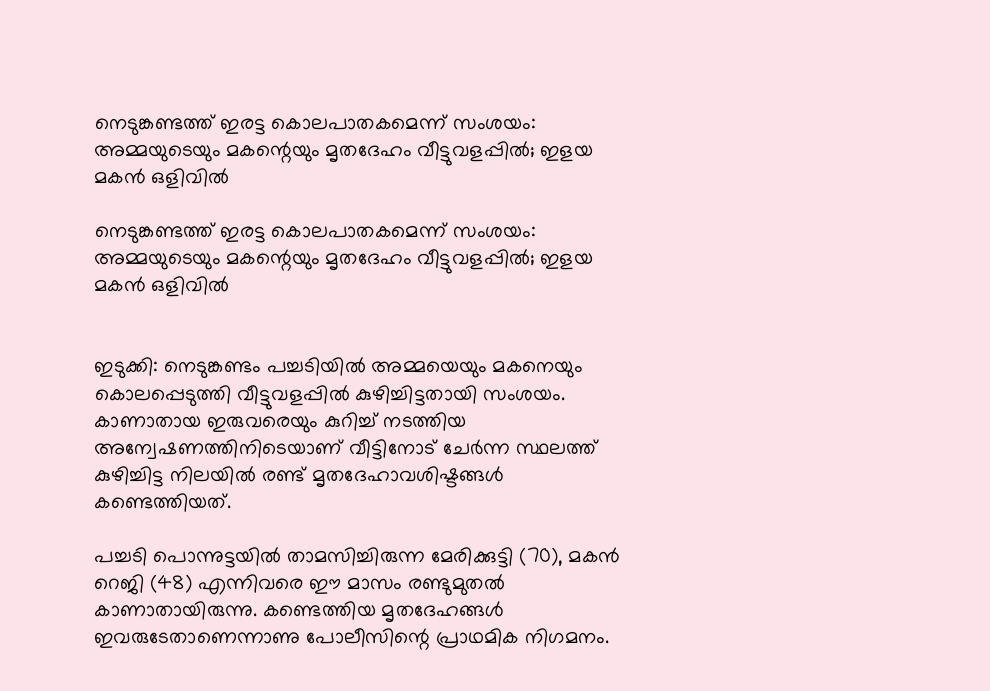നെടുങ്കണ്ടത്ത് ഇരട്ട കൊലപാതകമെന്ന് സംശയം: അമ്മയുടെയും മകന്റെയും മൃതദേഹം വീട്ടുവളപ്പിൽ; ഇളയ മകൻ ഒളിവിൽ

നെടുങ്കണ്ടത്ത് ഇരട്ട കൊലപാതകമെന്ന് സംശയം: അമ്മയുടെയും മകന്റെയും മൃതദേഹം വീട്ടുവളപ്പിൽ; ഇളയ മകൻ ഒളിവിൽ


ഇടുക്കി: നെടുങ്കണ്ടം പച്ചടിയിൽ അമ്മയെയും മകനെയും കൊലപ്പെടുത്തി വീട്ടുവളപ്പിൽ കുഴിച്ചിട്ടതായി സംശയം. കാണാതായ ഇരുവരെയും കുറിച്ച് നടത്തിയ അന്വേഷണത്തിനിടെയാണ് വീട്ടിനോട് ചേർന്ന സ്ഥലത്ത് കുഴിച്ചിട്ട നിലയിൽ രണ്ട് മൃതദേഹാവശിഷ്ടങ്ങൾ കണ്ടെത്തിയത്.

പച്ചടി പൊന്നുട്ടയിൽ താമസിച്ചിരുന്ന മേരിക്കുട്ടി (70), മകൻ റെജി (48) എന്നിവരെ ഈ മാസം രണ്ടുമുതൽ കാണാതായിരുന്നു. കണ്ടെത്തിയ മൃതദേഹങ്ങൾ ഇവരുടേതാണെന്നാണു പോലീസിന്റെ പ്രാഥമിക നിഗമനം.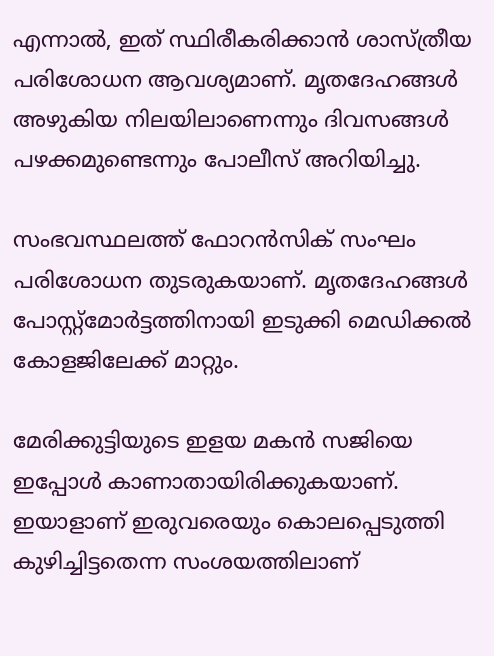എന്നാൽ, ഇത് സ്ഥിരീകരിക്കാൻ ശാസ്ത്രീയ പരിശോധന ആവശ്യമാണ്. മൃതദേഹങ്ങൾ അഴുകിയ നിലയിലാണെന്നും ദിവസങ്ങൾ പഴക്കമുണ്ടെന്നും പോലീസ് അറിയിച്ചു.

സംഭവസ്ഥലത്ത് ഫോറൻസിക് സംഘം പരിശോധന തുടരുകയാണ്. മൃതദേഹങ്ങൾ പോസ്റ്റ്‌മോർട്ടത്തിനായി ഇടുക്കി മെഡിക്കൽ കോളജിലേക്ക് മാറ്റും.

മേരിക്കുട്ടിയുടെ ഇളയ മകൻ സജിയെ ഇപ്പോൾ കാണാതായിരിക്കുകയാണ്. ഇയാളാണ് ഇരുവരെയും കൊലപ്പെടുത്തി കുഴിച്ചിട്ടതെന്ന സംശയത്തിലാണ്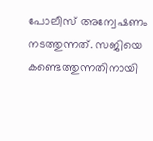പോലീസ് അന്വേഷണം നടത്തുന്നത്. സജിയെ കണ്ടെത്തുന്നതിനായി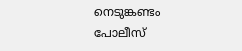നെടുങ്കണ്ടം പോലീസ്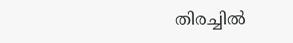തിരച്ചിൽ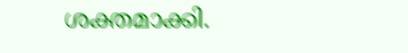ശക്തമാക്കി.